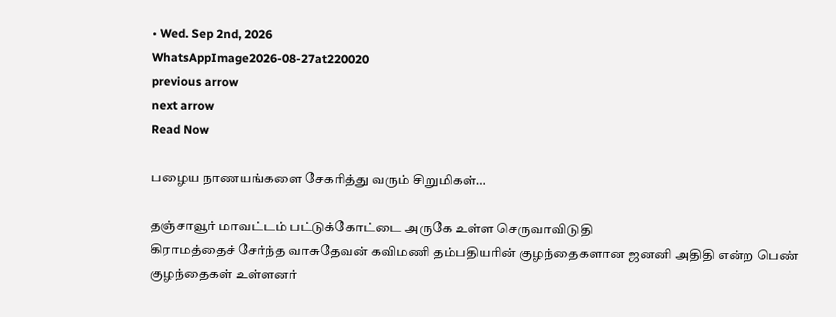• Wed. Sep 2nd, 2026
WhatsAppImage2026-08-27at220020
previous arrow
next arrow
Read Now

பழைய நாணயங்களை சேகரித்து வரும் சிறுமிகள்…

தஞ்சாவூர் மாவட்டம் பட்டுக்கோட்டை அருகே உள்ள செருவாவிடுதி
கிராமத்தைச் சேர்ந்த வாசுதேவன் கவிமணி தம்பதியரின் குழந்தைகளான ஜனனி அதிதி என்ற பெண் குழந்தைகள் உள்ளனர்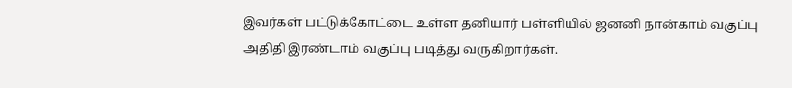இவர்கள் பட்டுக்கோட்டை உள்ள தனியார் பள்ளியில் ஜனனி நான்காம் வகுப்பு அதிதி இரண்டாம் வகுப்பு படித்து வருகிறார்கள்.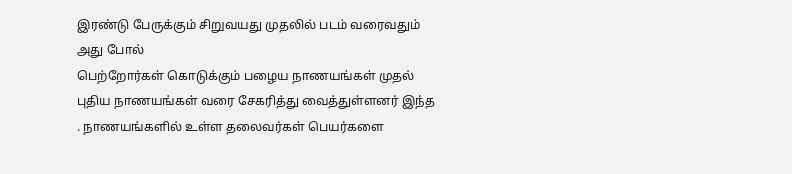இரண்டு பேருக்கும் சிறுவயது முதலில் படம் வரைவதும் அது போல்
பெற்றோர்கள் கொடுக்கும் பழைய நாணயங்கள் முதல் புதிய நாணயங்கள் வரை சேகரித்து வைத்துள்ளனர் இந்த . நாணயங்களில் உள்ள தலைவர்கள் பெயர்களை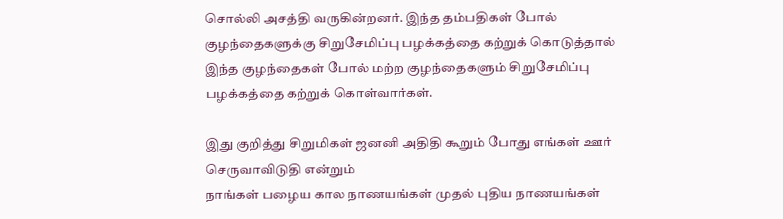சொல்லி அசத்தி வருகின்றனர். இந்த தம்பதிகள் போல் குழந்தைகளுக்கு சிறுசேமிப்பு பழக்கத்தை கற்றுக் கொடுத்தால் இந்த குழந்தைகள் போல் மற்ற குழந்தைகளும் சிறுசேமிப்பு பழக்கத்தை கற்றுக் கொள்வார்கள்.

இது குறித்து சிறுமிகள் ஜனனி அதிதி கூறும் போது எங்கள் ஊர் செருவாவிடுதி என்றும்
நாங்கள் பழைய கால நாணயங்கள் முதல் புதிய நாணயங்கள்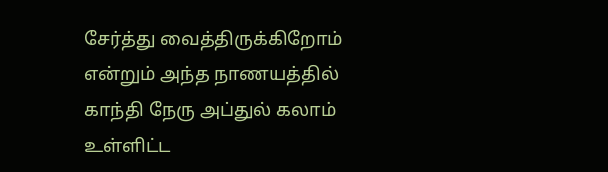சேர்த்து வைத்திருக்கிறோம் என்றும் அந்த நாணயத்தில் காந்தி நேரு அப்துல் கலாம் உள்ளிட்ட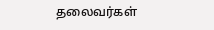தலைவர்கள்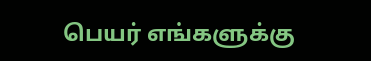பெயர் எங்களுக்கு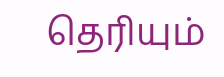தெரியும்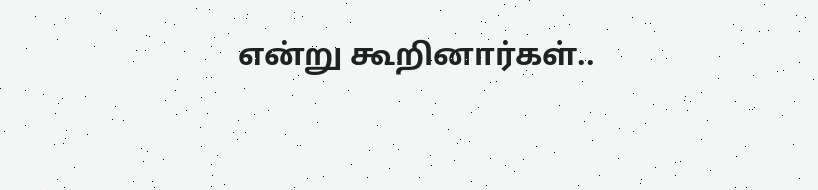என்று கூறினார்கள்..